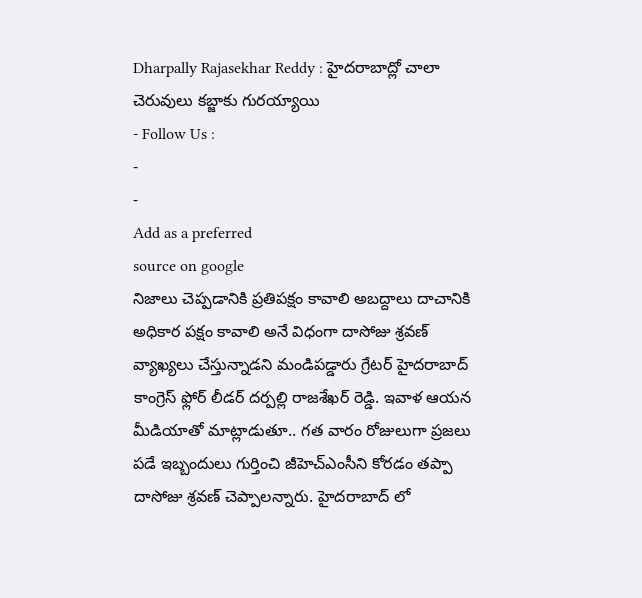Dharpally Rajasekhar Reddy : హైదరాబాద్లో చాలా చెరువులు కబ్జాకు గురయ్యాయి
- Follow Us :
-
-
Add as a preferred
source on google
నిజాలు చెప్పడానికి ప్రతిపక్షం కావాలి అబద్దాలు దాచానికి అధికార పక్షం కావాలి అనే విధంగా దాసోజు శ్రవణ్ వ్యాఖ్యలు చేస్తున్నాడని మండిపడ్డారు గ్రేటర్ హైదరాబాద్ కాంగ్రెస్ ఫ్లోర్ లీడర్ దర్పల్లి రాజశేఖర్ రెడ్డి. ఇవాళ ఆయన మీడియాతో మాట్లాడుతూ.. గత వారం రోజులుగా ప్రజలు పడే ఇబ్బందులు గుర్తించి జీహెచ్ఎంసీని కోరడం తప్పా దాసోజు శ్రవణ్ చెప్పాలన్నారు. హైదరాబాద్ లో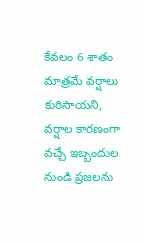కేవలం 6 శాతం మాత్రమే వర్షాలు కురిసాయని, వర్షాల కారణంగా వచ్చే ఇబ్బందుల నుండి ప్రజలను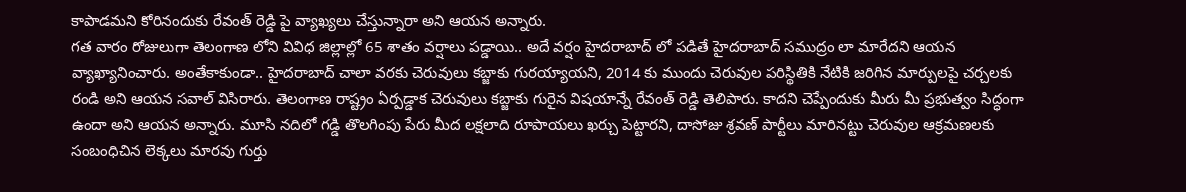కాపాడమని కోరినందుకు రేవంత్ రెడ్డి పై వ్యాఖ్యలు చేస్తున్నారా అని ఆయన అన్నారు.
గత వారం రోజులుగా తెలంగాణ లోని వివిధ జిల్లాల్లో 65 శాతం వర్షాలు పడ్డాయి.. అదే వర్షం హైదరాబాద్ లో పడితే హైదరాబాద్ సముద్రం లా మారేదని ఆయన వ్యాఖ్యానించారు. అంతేకాకుండా.. హైదరాబాద్ చాలా వరకు చెరువులు కబ్జాకు గురయ్యాయని, 2014 కు ముందు చెరువుల పరిస్థితికి నేటికి జరిగిన మార్పులపై చర్చలకు రండి అని ఆయన సవాల్ విసిరారు. తెలంగాణ రాష్ట్రం ఏర్పడ్డాక చెరువులు కబ్జాకు గురైన విషయాన్నే రేవంత్ రెడ్డి తెలిపారు. కాదని చెప్పేందుకు మీరు మీ ప్రభుత్వం సిద్ధంగా ఉందా అని ఆయన అన్నారు. మూసి నదిలో గడ్డి తొలగింపు పేరు మీద లక్షలాది రూపాయలు ఖర్చు పెట్టారని, దాసోజు శ్రవణ్ పార్టీలు మారినట్టు చెరువుల ఆక్రమణలకు సంబంధిచిన లెక్కలు మారవు గుర్తు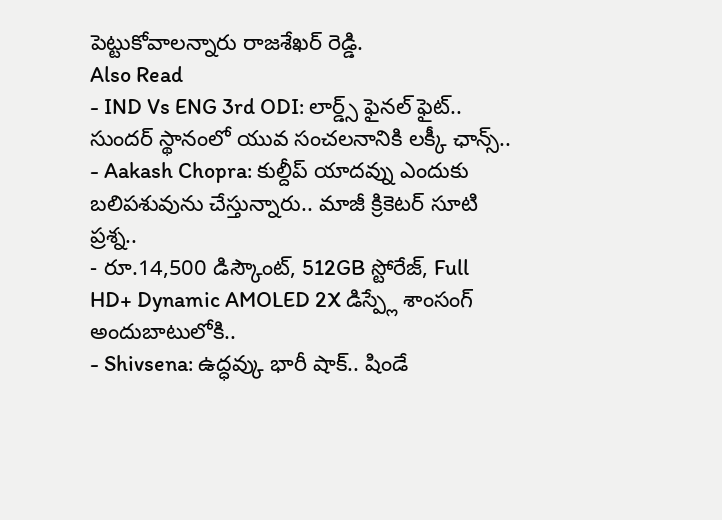పెట్టుకోవాలన్నారు రాజశేఖర్ రెడ్డి.
Also Read
- IND Vs ENG 3rd ODI: లార్డ్స్ ఫైనల్ ఫైట్.. సుందర్ స్థానంలో యువ సంచలనానికి లక్కీ ఛాన్స్..
- Aakash Chopra: కుల్దీప్ యాదవ్ను ఎందుకు బలిపశువును చేస్తున్నారు.. మాజీ క్రికెటర్ సూటి ప్రశ్న..
- రూ.14,500 డిస్కౌంట్, 512GB స్టోరేజ్, Full HD+ Dynamic AMOLED 2X డిస్ప్లే శాంసంగ్ అందుబాటులోకి..
- Shivsena: ఉద్ధవ్కు భారీ షాక్.. షిండే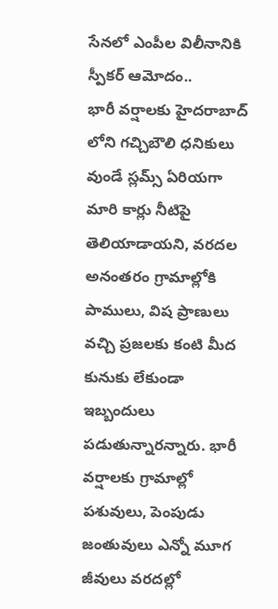సేనలో ఎంపీల విలీనానికి స్పీకర్ ఆమోదం..
భారీ వర్షాలకు హైదరాబాద్ లోని గచ్చిబౌలి ధనికులు వుండే స్లమ్స్ ఏరియగా మారి కార్లు నీటిపై తెలియాడాయని, వరదల అనంతరం గ్రామాల్లోకి పాములు, విష ప్రాణులు వచ్చి ప్రజలకు కంటి మీద కునుకు లేకుండా ఇబ్బందులు పడుతున్నారన్నారు. భారీ వర్షాలకు గ్రామాల్లో పశువులు, పెంపుడు జంతువులు ఎన్నో మూగ జీవులు వరదల్లో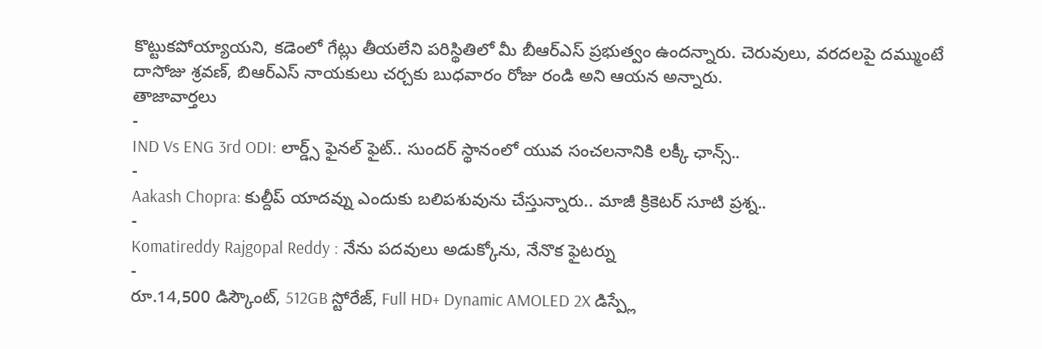కొట్టుకపోయ్యాయని, కడెంలో గేట్లు తీయలేని పరిస్థితిలో మీ బీఆర్ఎస్ ప్రభుత్వం ఉందన్నారు. చెరువులు, వరదలపై దమ్ముంటే దాసోజు శ్రవణ్, బిఆర్ఎస్ నాయకులు చర్చకు బుధవారం రోజు రండి అని ఆయన అన్నారు.
తాజావార్తలు
-
IND Vs ENG 3rd ODI: లార్డ్స్ ఫైనల్ ఫైట్.. సుందర్ స్థానంలో యువ సంచలనానికి లక్కీ ఛాన్స్..
-
Aakash Chopra: కుల్దీప్ యాదవ్ను ఎందుకు బలిపశువును చేస్తున్నారు.. మాజీ క్రికెటర్ సూటి ప్రశ్న..
-
Komatireddy Rajgopal Reddy : నేను పదవులు అడుక్కోను, నేనొక ఫైటర్ను
-
రూ.14,500 డిస్కౌంట్, 512GB స్టోరేజ్, Full HD+ Dynamic AMOLED 2X డిస్ప్లే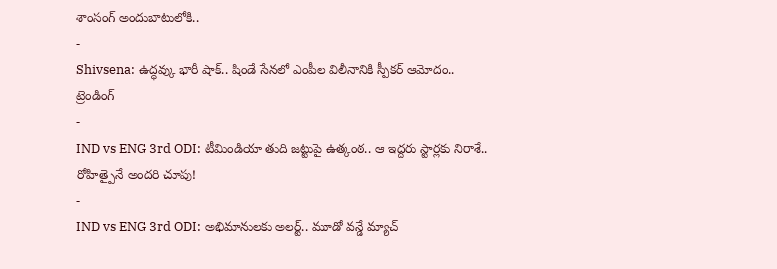శాంసంగ్ అందుబాటులోకి..
-
Shivsena: ఉద్ధవ్కు భారీ షాక్.. షిండే సేనలో ఎంపీల విలీనానికి స్పీకర్ ఆమోదం..
ట్రెండింగ్
-
IND vs ENG 3rd ODI: టీమిండియా తుది జట్టుపై ఉత్కంఠ.. ఆ ఇద్దరు స్టార్లకు నిరాశే.. రోహిత్పైనే అందరి చూపు!
-
IND vs ENG 3rd ODI: అభిమానులకు అలర్ట్.. మూడో వన్డే మ్యాచ్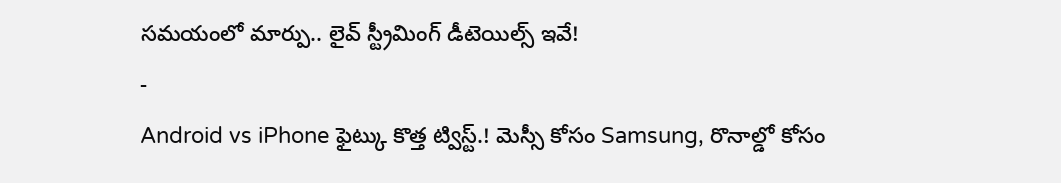సమయంలో మార్పు.. లైవ్ స్ట్రీమింగ్ డీటెయిల్స్ ఇవే!
-
Android vs iPhone ఫైట్కు కొత్త ట్విస్ట్.! మెస్సీ కోసం Samsung, రొనాల్డో కోసం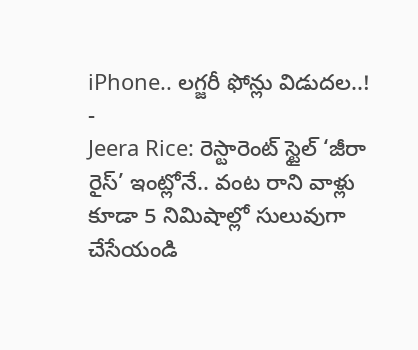iPhone.. లగ్జరీ ఫోన్లు విడుదల..!
-
Jeera Rice: రెస్టారెంట్ స్టైల్ ‘జీరా రైస్’ ఇంట్లోనే.. వంట రాని వాళ్లు కూడా 5 నిమిషాల్లో సులువుగా చేసేయండి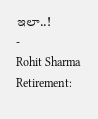ఇలా..!
-
Rohit Sharma Retirement: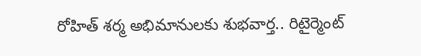రోహిత్ శర్మ అభిమానులకు శుభవార్త.. రిటైర్మెంట్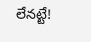లేనట్టే!